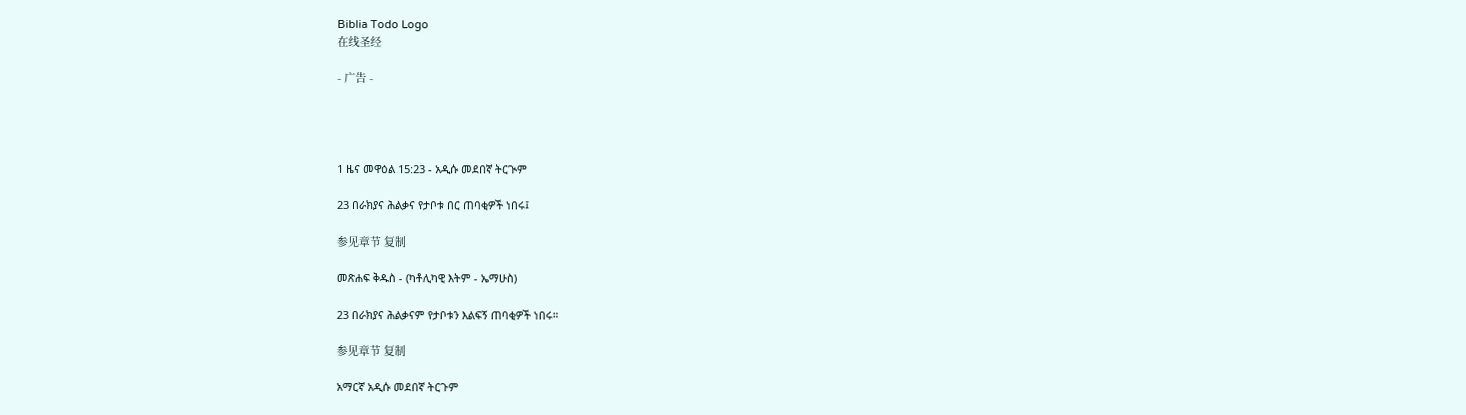Biblia Todo Logo
在线圣经

- 广告 -




1 ዜና መዋዕል 15:23 - አዲሱ መደበኛ ትርጒም

23 በራክያና ሕልቃና የታቦቱ በር ጠባቂዎች ነበሩ፤

参见章节 复制

መጽሐፍ ቅዱስ - (ካቶሊካዊ እትም - ኤማሁስ)

23 በራክያና ሕልቃናም የታቦቱን እልፍኝ ጠባቂዎች ነበሩ።

参见章节 复制

አማርኛ አዲሱ መደበኛ ትርጉም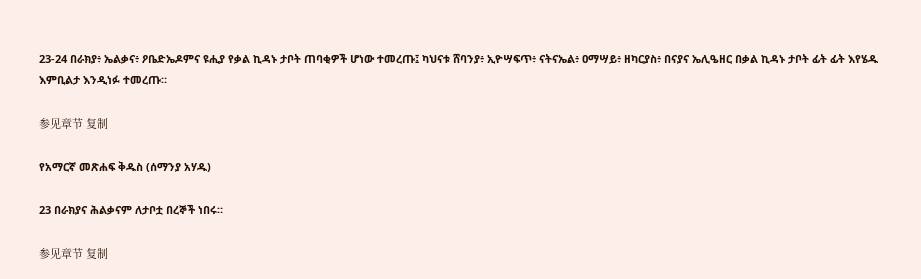23-24 በራክያ፥ ኤልቃና፥ ዖቤድኤዶምና ዩሒያ የቃል ኪዳኑ ታቦት ጠባቂዎች ሆነው ተመረጡ፤ ካህናቱ ሸባንያ፥ ኢዮሣፍጥ፥ ናትናኤል፥ ዐማሣይ፥ ዘካርያስ፥ በናያና ኤሊዔዘር በቃል ኪዳኑ ታቦት ፊት ፊት እየሄዱ እምቢልታ እንዲነፉ ተመረጡ።

参见章节 复制

የአማርኛ መጽሐፍ ቅዱስ (ሰማንያ አሃዱ)

23 በራክያና ሕልቃናም ለታቦቷ በረኞች ነበሩ።

参见章节 复制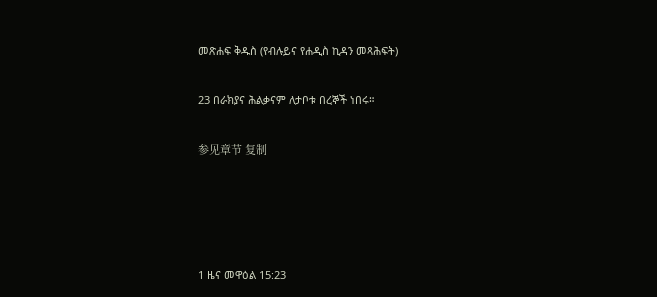መጽሐፍ ቅዱስ (የብሉይና የሐዲስ ኪዳን መጻሕፍት)

23 በራክያና ሕልቃናም ለታቦቱ በረኞች ነበሩ።

参见章节 复制




1 ዜና መዋዕል 15:23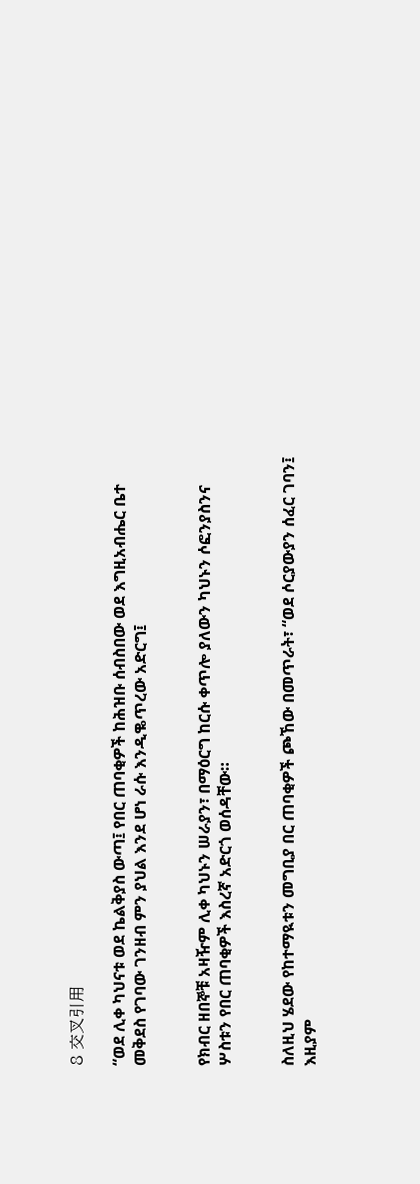8 交叉引用

“ወደ ሊቀ ካህናቱ ወደ ኬልቅያስ ውጣ፤ የበር ጠባቂዎች ከሕዝቡ ሰብስበው ወደ እግዚአብሔር ቤተ መቅደስ የገባው ገንዘብ ምን ያህል እንደ ሆነ ራሱ እንዲቈጥረው አድርግ፤


የክብር ዘበኞቹ አዛዥም ሊቀ ካህኑን ሠራያን፣ በማዕርግ ከርሱ ቀጥሎ ያለውን ካህኑን ሶፎንያስንና ሦስቱን የበር ጠባቂዎች እስረኛ አድርጎ ወሰዳቸው።


ስለዚህ ሄደው የከተማዪቱን መግቢያ በር ጠባቂዎች ጮኸው በመጥራት፣ “ወደ ሶርያውያን ሰፈር ገባን፤ እዚያም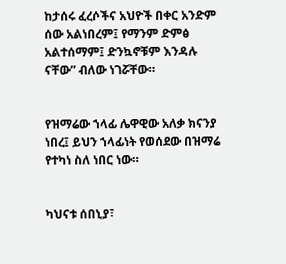ከታሰሩ ፈረሶችና አህዮች በቀር አንድም ሰው አልነበረም፤ የማንም ድምፅ አልተሰማም፤ ድንኳኖቹም እንዳሉ ናቸው” ብለው ነገሯቸው።


የዝማሬው ኀላፊ ሌዋዊው አለቃ ክናንያ ነበረ፤ ይህን ኀላፊነት የወሰደው በዝማሬ የተካነ ስለ ነበር ነው።


ካህናቱ ሰበኒያ፣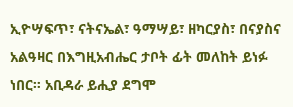ኢዮሣፍጥ፣ ናትናኤል፣ ዓማሣይ፣ ዘካርያስ፣ በናያስና አልዓዛር በእግዚአብሔር ታቦት ፊት መለከት ይነፉ ነበር። አቢዳራ ይሒያ ደግሞ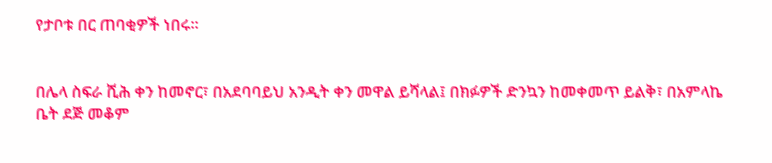የታቦቱ በር ጠባቂዎች ነበሩ።


በሌላ ስፍራ ሺሕ ቀን ከመኖር፣ በአደባባይህ አንዲት ቀን መዋል ይሻላል፤ በክፉዎች ድንኳን ከመቀመጥ ይልቅ፣ በአምላኬ ቤት ደጅ መቆም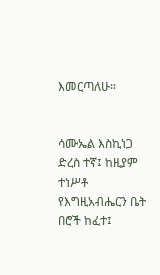እመርጣለሁ።


ሳሙኤል እስኪነጋ ድረስ ተኛ፤ ከዚያም ተነሥቶ የእግዚአብሔርን ቤት በሮች ከፈተ፤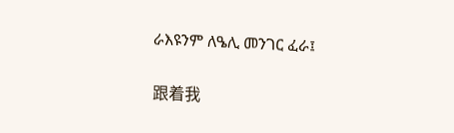ራእዩንም ለዔሊ መንገር ፈራ፤


跟着我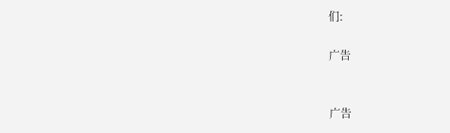们:

广告


广告